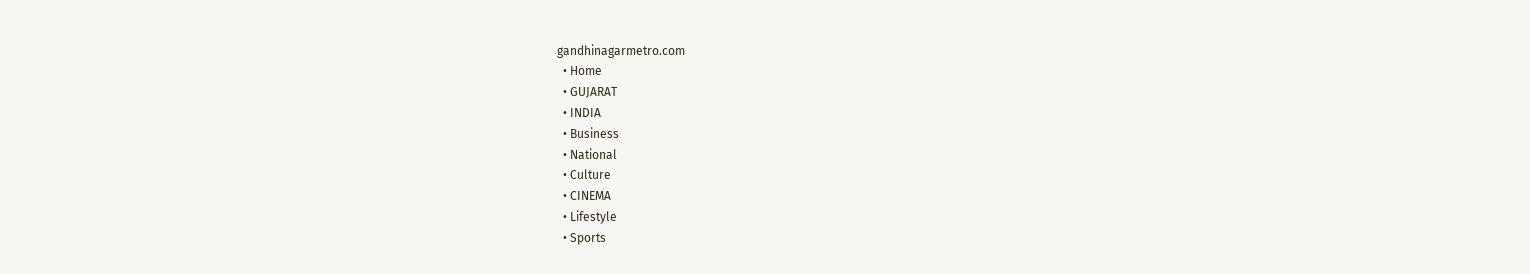gandhinagarmetro.com
  • Home
  • GUJARAT
  • INDIA
  • Business
  • National
  • Culture
  • CINEMA
  • Lifestyle
  • Sports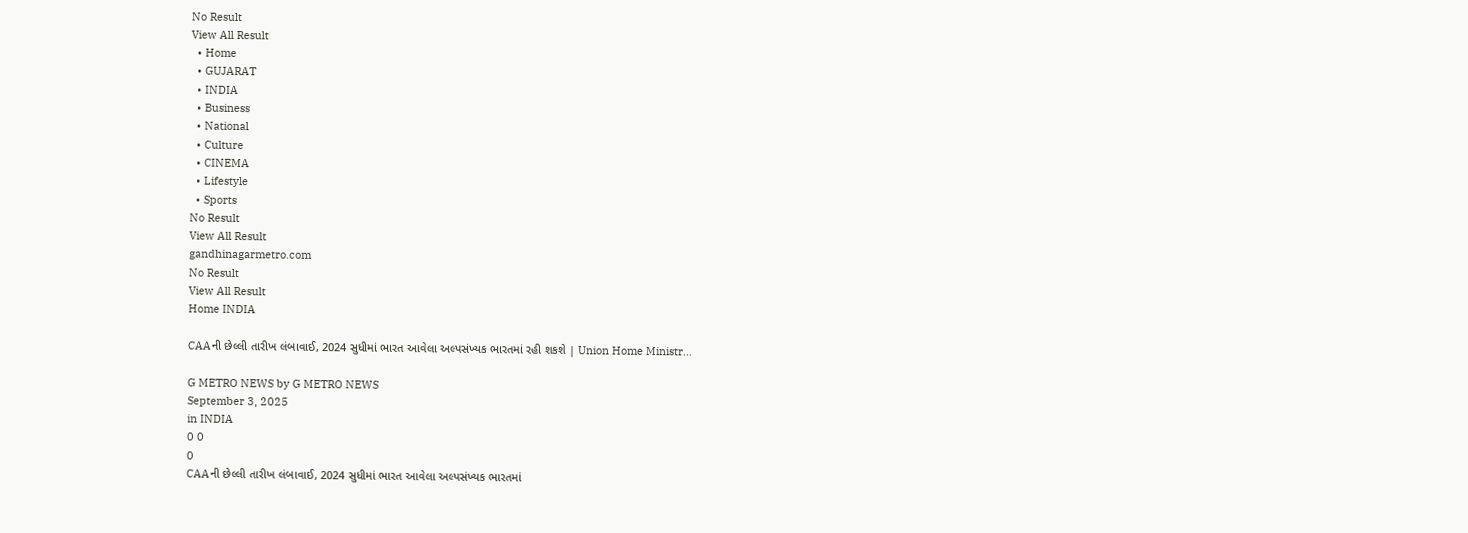No Result
View All Result
  • Home
  • GUJARAT
  • INDIA
  • Business
  • National
  • Culture
  • CINEMA
  • Lifestyle
  • Sports
No Result
View All Result
gandhinagarmetro.com
No Result
View All Result
Home INDIA

CAAની છેલ્લી તારીખ લંબાવાઈ, 2024 સુધીમાં ભારત આવેલા અલ્પસંખ્યક ભારતમાં રહી શકશે | Union Home Ministr…

G METRO NEWS by G METRO NEWS
September 3, 2025
in INDIA
0 0
0
CAAની છેલ્લી તારીખ લંબાવાઈ, 2024 સુધીમાં ભારત આવેલા અલ્પસંખ્યક ભારતમાં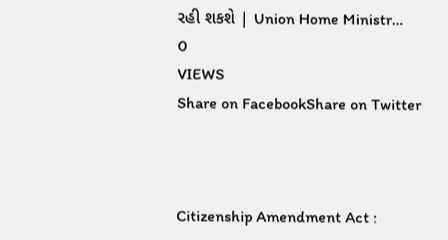રહી શકશે | Union Home Ministr…
0
VIEWS
Share on FacebookShare on Twitter



Citizenship Amendment Act :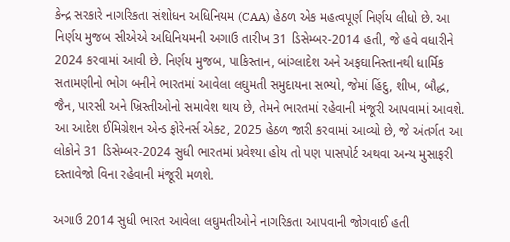કેન્દ્ર સરકારે નાગરિકતા સંશોધન અધિનિયમ (CAA) હેઠળ એક મહત્વપૂર્ણ નિર્ણય લીધો છે. આ નિર્ણય મુજબ સીએએ અધિનિયમની અગાઉ તારીખ 31 ડિસેમ્બર-2014 હતી, જે હવે વધારીને 2024 કરવામાં આવી છે. નિર્ણય મુજબ, પાકિસ્તાન, બાંગ્લાદેશ અને અફઘાનિસ્તાનથી ધાર્મિક સતામણીનો ભોગ બનીને ભારતમાં આવેલા લઘુમતી સમુદાયના સભ્યો, જેમાં હિંદુ, શીખ, બૌદ્ધ, જૈન, પારસી અને ખ્રિસ્તીઓનો સમાવેશ થાય છે, તેમને ભારતમાં રહેવાની મંજૂરી આપવામાં આવશે. આ આદેશ ઈમિગ્રેશન એન્ડ ફોરેનર્સ એક્ટ, 2025 હેઠળ જારી કરવામાં આવ્યો છે, જે અંતર્ગત આ લોકોને 31 ડિસેમ્બર-2024 સુધી ભારતમાં પ્રવેશ્યા હોય તો પણ પાસપોર્ટ અથવા અન્ય મુસાફરી દસ્તાવેજો વિના રહેવાની મંજૂરી મળશે.

અગાઉ 2014 સુધી ભારત આવેલા લઘુમતીઓને નાગરિકતા આપવાની જોગવાઈ હતી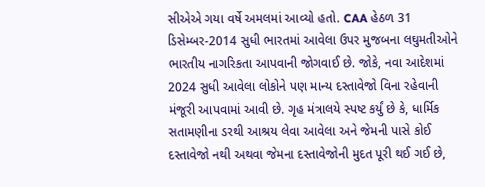સીએએ ગયા વર્ષે અમલમાં આવ્યો હતો. CAA હેઠળ 31 ડિસેમ્બર-2014 સુધી ભારતમાં આવેલા ઉપર મુજબના લઘુમતીઓને ભારતીય નાગરિકતા આપવાની જોગવાઈ છે. જોકે, નવા આદેશમાં 2024 સુધી આવેલા લોકોને પણ માન્ય દસ્તાવેજો વિના રહેવાની મંજૂરી આપવામાં આવી છે. ગૃહ મંત્રાલયે સ્પષ્ટ કર્યું છે કે, ધાર્મિક સતામણીના ડરથી આશ્રય લેવા આવેલા અને જેમની પાસે કોઈ દસ્તાવેજો નથી અથવા જેમના દસ્તાવેજોની મુદત પૂરી થઈ ગઈ છે,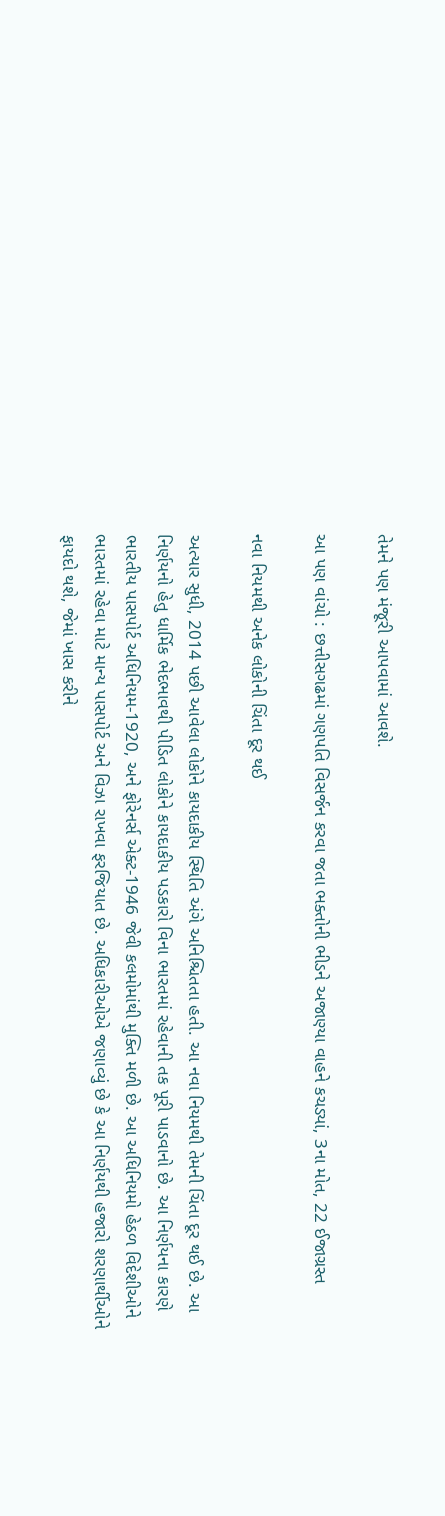તેમને પણ મંજૂરી આપવામાં આવશે.

આ પણ વાંચો : છત્તીસગઢમાં ગણપતિ વિસર્જન કરવા જતા ભક્તોની ભીડને અજાણ્યા વાહને કચડ્યાં, 3ના મોત, 22 ઈજાગ્રસ્ત

નવા નિયમથી અનેક લોકોની ચિંતા દૂર થઈ

અત્યાર સુધી, 2014 પછી આવેલા લોકોને કાયદાકીય સ્થિતિ અંગે અનિશ્ચિતતા હતી. આ નવા નિયમથી તેમની ચિંતા દૂર થઈ છે. આ નિર્ણયનો હેતુ ધાર્મિક ભેદભાવથી પીડિત લોકોને કાયદાકીય પડકારો વિના ભારતમાં રહેવાની તક પૂરી પાડવાનો છે. આ નિર્ણયના કારણે ભારતીય પાસપોર્ટ અધિનિયમ-1920, અને ફોરેનર્સ એક્ટ-1946 જેવી કલમોમાંથી મુક્તિ મળી છે. આ અધિનિયમો હેઠળ વિદેશીઓને ભારતમાં રહેવા માટે માન્ય પાસપોર્ટ અને વિઝા રાખવા ફરજિયાત છે. અધિકારીઓએ જણાવ્યું છે કે આ નિર્ણયથી હજારો શરણાર્થીઓને ફાયદો થશે, જેમાં ખાસ કરીને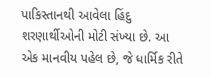પાકિસ્તાનથી આવેલા હિંદુ શરણાર્થીઓની મોટી સંખ્યા છે. આ એક માનવીય પહેલ છે, જે ધાર્મિક રીતે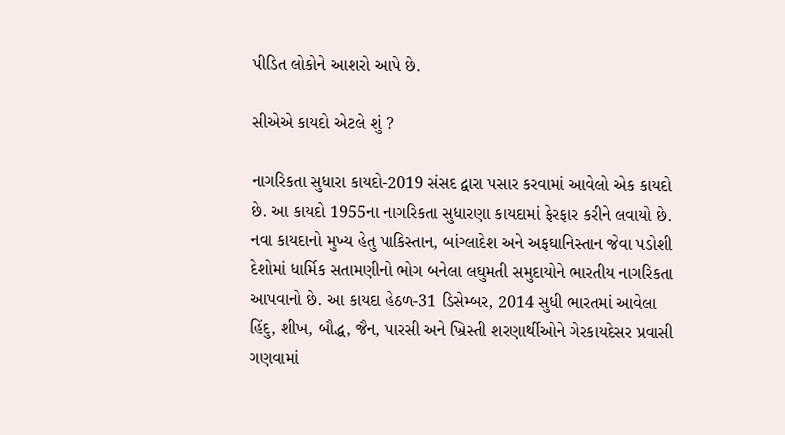પીડિત લોકોને આશરો આપે છે.

સીએએ કાયદો એટલે શું ?

નાગરિકતા સુધારા કાયદો-2019 સંસદ દ્વારા પસાર કરવામાં આવેલો એક કાયદો છે. આ કાયદો 1955ના નાગરિકતા સુધારણા કાયદામાં ફેરફાર કરીને લવાયો છે. નવા કાયદાનો મુખ્ય હેતુ પાકિસ્તાન, બાંગ્લાદેશ અને અફઘાનિસ્તાન જેવા પડોશી દેશોમાં ધાર્મિક સતામણીનો ભોગ બનેલા લઘુમતી સમુદાયોને ભારતીય નાગરિકતા આપવાનો છે. આ કાયદા હેઠળ-31 ડિસેમ્બર, 2014 સુધી ભારતમાં આવેલા હિંદુ, શીખ, બૌદ્ધ, જૈન, પારસી અને ખ્રિસ્તી શરણાર્થીઓને ગેરકાયદેસર પ્રવાસી ગણવામાં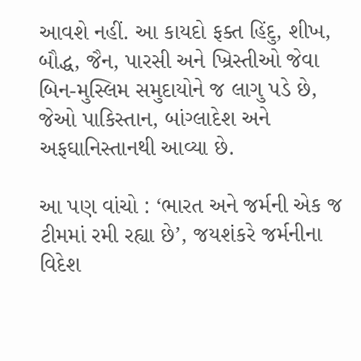આવશે નહીં. આ કાયદો ફક્ત હિંદુ, શીખ, બૌદ્ધ, જૈન, પારસી અને ખ્રિસ્તીઓ જેવા બિન-મુસ્લિમ સમુદાયોને જ લાગુ પડે છે, જેઓ પાકિસ્તાન, બાંગ્લાદેશ અને અફઘાનિસ્તાનથી આવ્યા છે.

આ પણ વાંચો : ‘ભારત અને જર્મની એક જ ટીમમાં રમી રહ્યા છે’, જયશંકરે જર્મનીના વિદેશ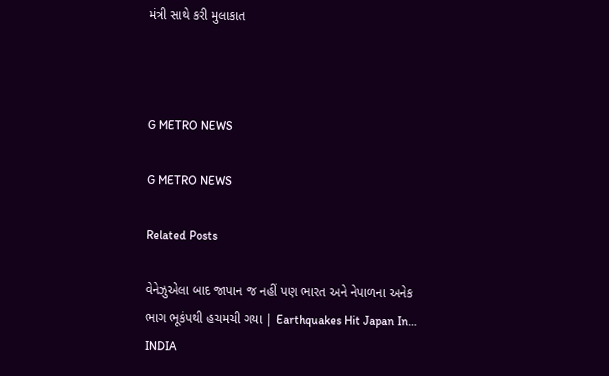મંત્રી સાથે કરી મુલાકાત



G METRO NEWS

G METRO NEWS

Related Posts

વેનેઝુએલા બાદ જાપાન જ નહીં પણ ભારત અને નેપાળના અનેક ભાગ ભૂકંપથી હચમચી ગયા | Earthquakes Hit Japan In…
INDIA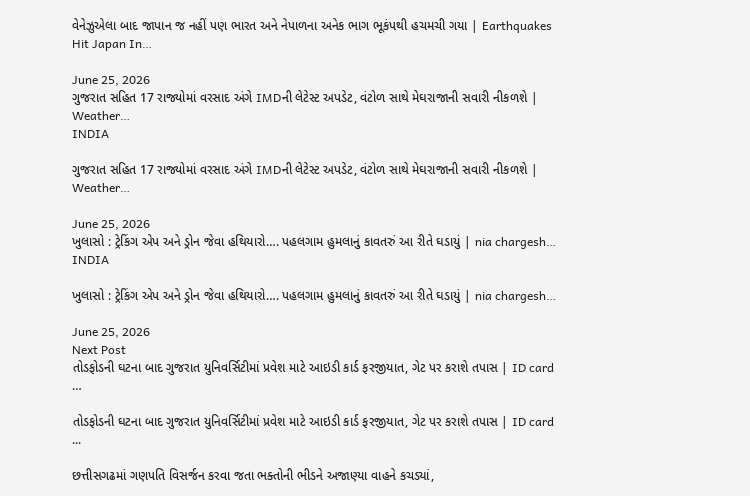વેનેઝુએલા બાદ જાપાન જ નહીં પણ ભારત અને નેપાળના અનેક ભાગ ભૂકંપથી હચમચી ગયા | Earthquakes Hit Japan In…

June 25, 2026
ગુજરાત સહિત 17 રાજ્યોમાં વરસાદ અંગે IMDની લેટેસ્ટ અપડેટ, વંટોળ સાથે મેઘરાજાની સવારી નીકળશે | Weather…
INDIA

ગુજરાત સહિત 17 રાજ્યોમાં વરસાદ અંગે IMDની લેટેસ્ટ અપડેટ, વંટોળ સાથે મેઘરાજાની સવારી નીકળશે | Weather…

June 25, 2026
ખુલાસો : ટ્રેકિંગ એપ અને ડ્રોન જેવા હથિયારો…. પહલગામ હુમલાનું કાવતરું આ રીતે ઘડાયું | nia chargesh…
INDIA

ખુલાસો : ટ્રેકિંગ એપ અને ડ્રોન જેવા હથિયારો…. પહલગામ હુમલાનું કાવતરું આ રીતે ઘડાયું | nia chargesh…

June 25, 2026
Next Post
તોડફોડની ઘટના બાદ ગુજરાત યુનિવર્સિટીમાં પ્રવેશ માટે આઇડી કાર્ડ ફરજીયાત, ગેટ પર કરાશે તપાસ | ID card …

તોડફોડની ઘટના બાદ ગુજરાત યુનિવર્સિટીમાં પ્રવેશ માટે આઇડી કાર્ડ ફરજીયાત, ગેટ પર કરાશે તપાસ | ID card ...

છત્તીસગઢમાં ગણપતિ વિસર્જન કરવા જતા ભક્તોની ભીડને અજાણ્યા વાહને કચડ્યાં,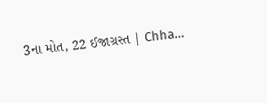3ના મોત, 22 ઈજાગ્રસ્ત | Chha…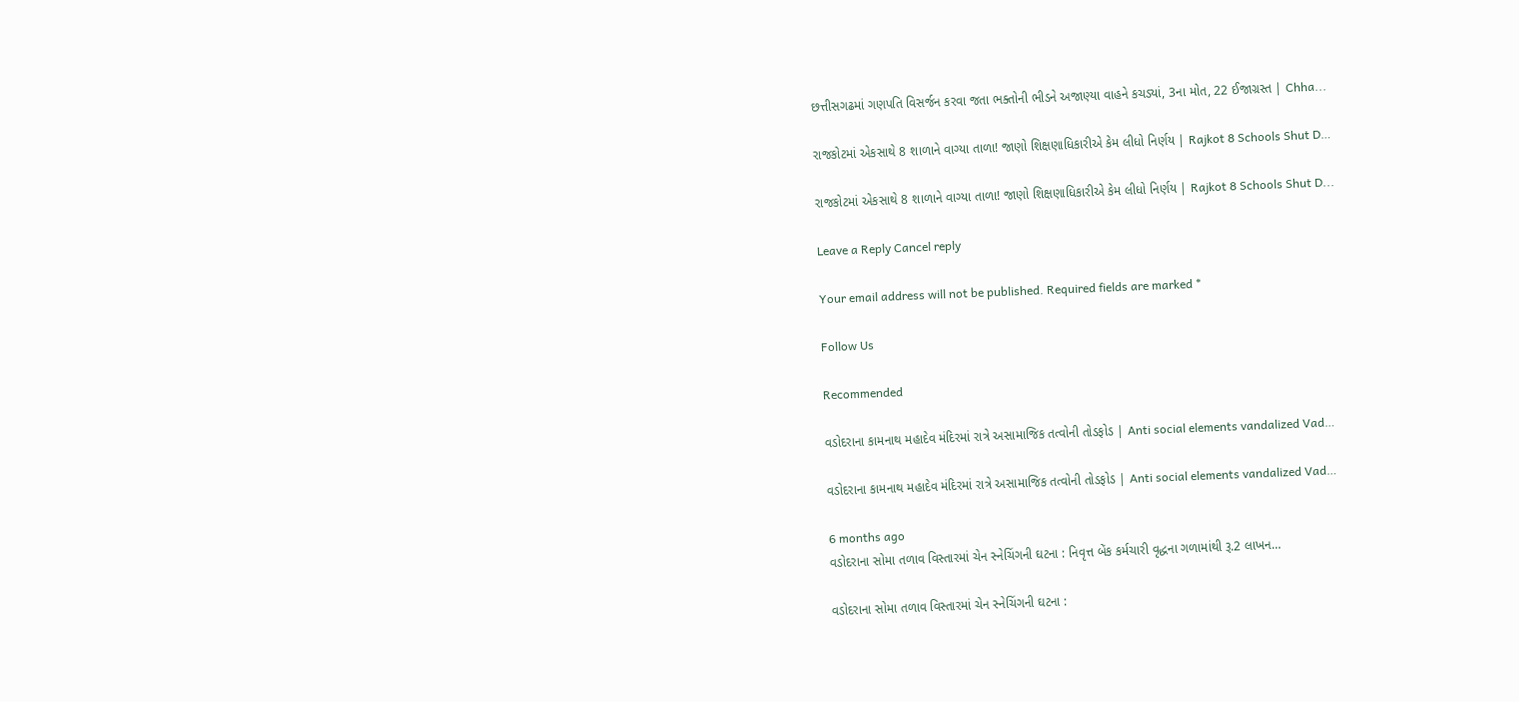છત્તીસગઢમાં ગણપતિ વિસર્જન કરવા જતા ભક્તોની ભીડને અજાણ્યા વાહને કચડ્યાં, 3ના મોત, 22 ઈજાગ્રસ્ત | Chha...

રાજકોટમાં એકસાથે 8 શાળાને વાગ્યા તાળા! જાણો શિક્ષણાધિકારીએ કેમ લીધો નિર્ણય | Rajkot 8 Schools Shut D…

રાજકોટમાં એકસાથે 8 શાળાને વાગ્યા તાળા! જાણો શિક્ષણાધિકારીએ કેમ લીધો નિર્ણય | Rajkot 8 Schools Shut D...

Leave a Reply Cancel reply

Your email address will not be published. Required fields are marked *

Follow Us

Recommended

વડોદરાના કામનાથ મહાદેવ મંદિરમાં રાત્રે અસામાજિક તત્વોની તોડફોડ | Anti social elements vandalized Vad…

વડોદરાના કામનાથ મહાદેવ મંદિરમાં રાત્રે અસામાજિક તત્વોની તોડફોડ | Anti social elements vandalized Vad…

6 months ago
વડોદરાના સોમા તળાવ વિસ્તારમાં ચેન સ્નેચિંગની ઘટના : નિવૃત્ત બેંક કર્મચારી વૃદ્ધના ગળામાંથી રૂ.2 લાખન…

વડોદરાના સોમા તળાવ વિસ્તારમાં ચેન સ્નેચિંગની ઘટના :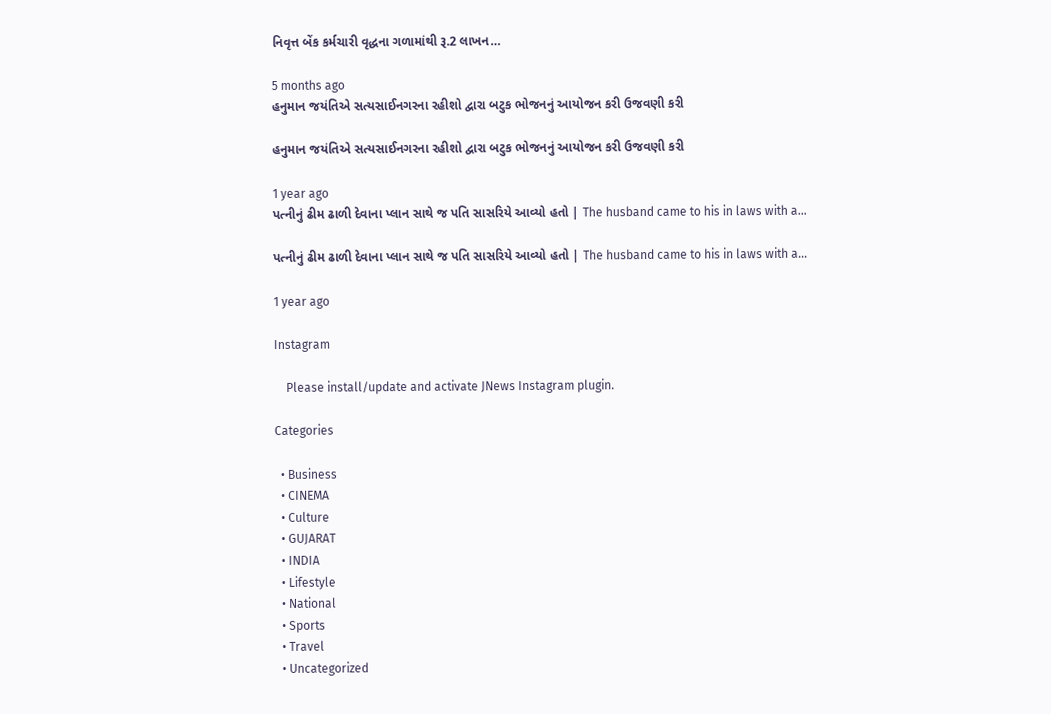નિવૃત્ત બેંક કર્મચારી વૃદ્ધના ગળામાંથી રૂ.2 લાખન…

5 months ago
હનુમાન જયંતિએ સત્યસાઈનગરના રહીશો દ્વારા બટુક ભોજનનું આયોજન કરી ઉજવણી કરી

હનુમાન જયંતિએ સત્યસાઈનગરના રહીશો દ્વારા બટુક ભોજનનું આયોજન કરી ઉજવણી કરી

1 year ago
પત્નીનું ઢીમ ઢાળી દેવાના પ્લાન સાથે જ પતિ સાસરિયે આવ્યો હતો | The husband came to his in laws with a…

પત્નીનું ઢીમ ઢાળી દેવાના પ્લાન સાથે જ પતિ સાસરિયે આવ્યો હતો | The husband came to his in laws with a…

1 year ago

Instagram

    Please install/update and activate JNews Instagram plugin.

Categories

  • Business
  • CINEMA
  • Culture
  • GUJARAT
  • INDIA
  • Lifestyle
  • National
  • Sports
  • Travel
  • Uncategorized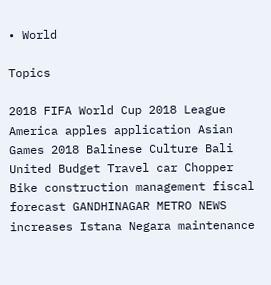• World

Topics

2018 FIFA World Cup 2018 League America apples application Asian Games 2018 Balinese Culture Bali United Budget Travel car Chopper Bike construction management fiscal forecast GANDHINAGAR METRO NEWS increases Istana Negara maintenance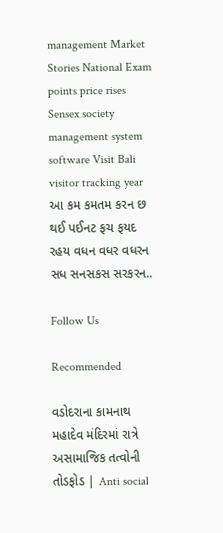management Market Stories National Exam points price rises Sensex society management system software Visit Bali visitor tracking year આ કમ કમતમ કરન છ થઈ પઈનટ ફચ ફયદ રહય વધન વધર વધરન સધ સનસકસ સરકરન..

Follow Us

Recommended

વડોદરાના કામનાથ મહાદેવ મંદિરમાં રાત્રે અસામાજિક તત્વોની તોડફોડ | Anti social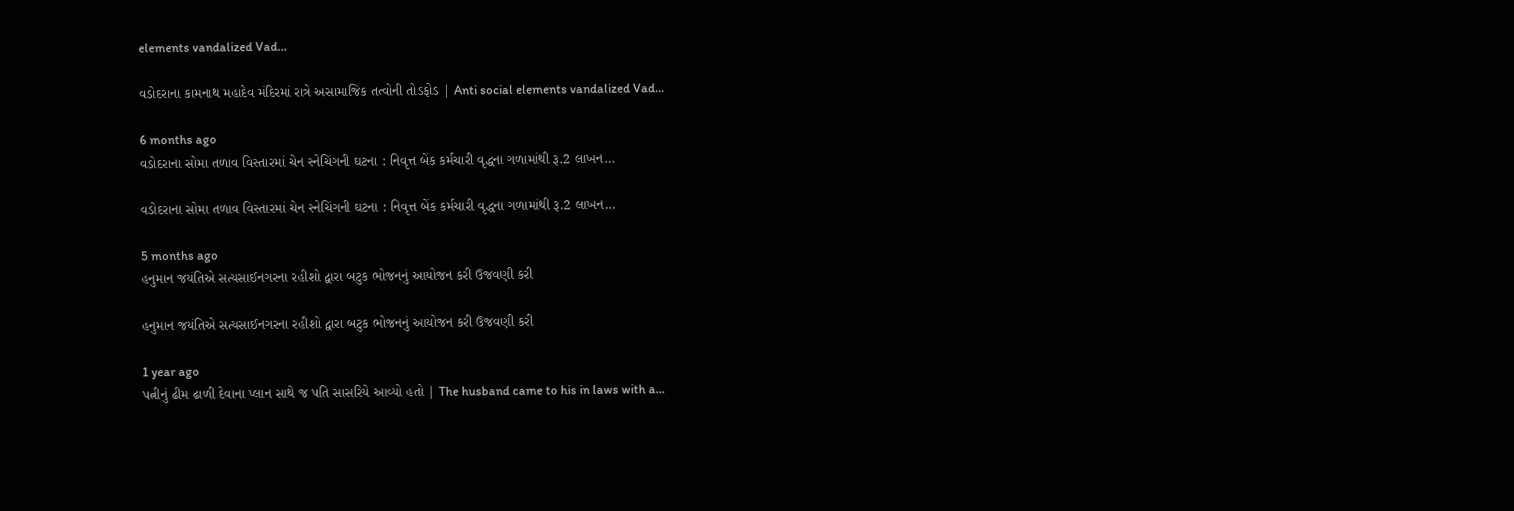elements vandalized Vad…

વડોદરાના કામનાથ મહાદેવ મંદિરમાં રાત્રે અસામાજિક તત્વોની તોડફોડ | Anti social elements vandalized Vad…

6 months ago
વડોદરાના સોમા તળાવ વિસ્તારમાં ચેન સ્નેચિંગની ઘટના : નિવૃત્ત બેંક કર્મચારી વૃદ્ધના ગળામાંથી રૂ.2 લાખન…

વડોદરાના સોમા તળાવ વિસ્તારમાં ચેન સ્નેચિંગની ઘટના : નિવૃત્ત બેંક કર્મચારી વૃદ્ધના ગળામાંથી રૂ.2 લાખન…

5 months ago
હનુમાન જયંતિએ સત્યસાઈનગરના રહીશો દ્વારા બટુક ભોજનનું આયોજન કરી ઉજવણી કરી

હનુમાન જયંતિએ સત્યસાઈનગરના રહીશો દ્વારા બટુક ભોજનનું આયોજન કરી ઉજવણી કરી

1 year ago
પત્નીનું ઢીમ ઢાળી દેવાના પ્લાન સાથે જ પતિ સાસરિયે આવ્યો હતો | The husband came to his in laws with a…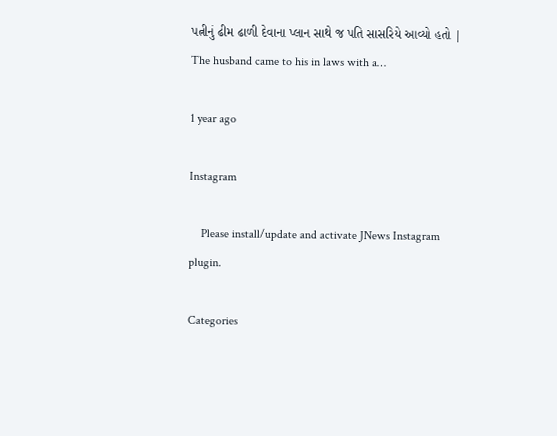પત્નીનું ઢીમ ઢાળી દેવાના પ્લાન સાથે જ પતિ સાસરિયે આવ્યો હતો | The husband came to his in laws with a…

1 year ago

Instagram

    Please install/update and activate JNews Instagram plugin.

Categories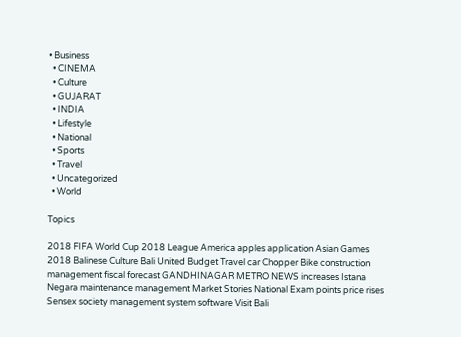• Business
  • CINEMA
  • Culture
  • GUJARAT
  • INDIA
  • Lifestyle
  • National
  • Sports
  • Travel
  • Uncategorized
  • World

Topics

2018 FIFA World Cup 2018 League America apples application Asian Games 2018 Balinese Culture Bali United Budget Travel car Chopper Bike construction management fiscal forecast GANDHINAGAR METRO NEWS increases Istana Negara maintenance management Market Stories National Exam points price rises Sensex society management system software Visit Bali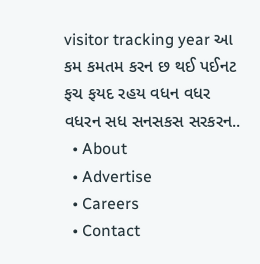visitor tracking year આ કમ કમતમ કરન છ થઈ પઈનટ ફચ ફયદ રહય વધન વધર વધરન સધ સનસકસ સરકરન..
  • About
  • Advertise
  • Careers
  • Contact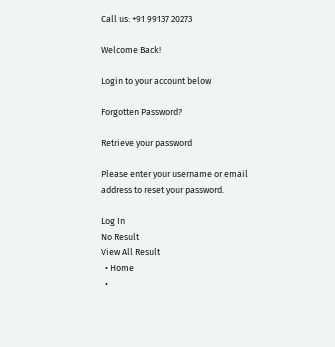Call us: +91 99137 20273

Welcome Back!

Login to your account below

Forgotten Password?

Retrieve your password

Please enter your username or email address to reset your password.

Log In
No Result
View All Result
  • Home
  •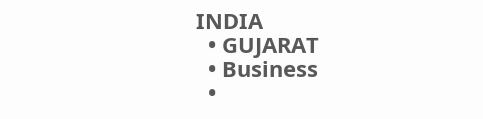INDIA
  • GUJARAT
  • Business
  •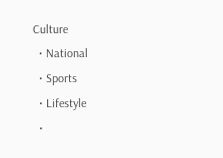Culture
  • National
  • Sports
  • Lifestyle
  •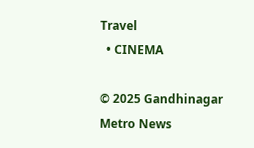Travel
  • CINEMA

© 2025 Gandhinagar Metro News